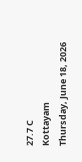27.7 C
Kottayam
Thursday, June 18, 2026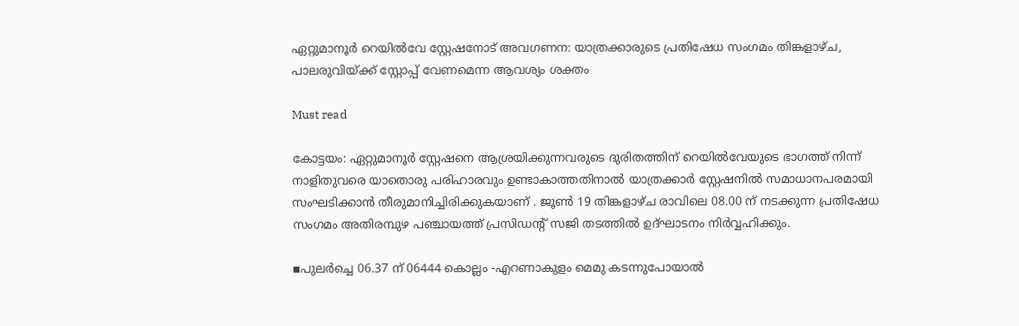ഏറ്റുമാനൂർ റെയിൽവേ സ്റ്റേഷനോട് അവഗണന: യാത്രക്കാരുടെ പ്രതിഷേധ സംഗമം തിങ്കളാഴ്ച, പാലരുവിയ്ക്ക് സ്റ്റോപ്പ്‌ വേണമെന്ന ആവശ്യം ശക്തം

Must read

കോട്ടയം: ഏറ്റുമാനൂർ സ്റ്റേഷനെ ആശ്രയിക്കുന്നവരുടെ ദുരിതത്തിന് റെയിൽവേയുടെ ഭാഗത്ത് നിന്ന് നാളിതുവരെ യാതൊരു പരിഹാരവും ഉണ്ടാകാത്തതിനാൽ യാത്രക്കാർ സ്റ്റേഷനിൽ സമാധാനപരമായി സംഘടിക്കാൻ തീരുമാനിച്ചിരിക്കുകയാണ് . ജൂൺ 19 തിങ്കളാഴ്ച രാവിലെ 08.00 ന് നടക്കുന്ന പ്രതിഷേധ സംഗമം അതിരമ്പുഴ പഞ്ചായത്ത്‌ പ്രസിഡന്റ്‌ സജി തടത്തിൽ ഉദ്ഘാടനം നിർവ്വഹിക്കും.

▪പുലർച്ചെ 06.37 ന് 06444 കൊല്ലം -എറണാകുളം മെമു കടന്നുപോയാൽ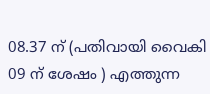08.37 ന് (പതിവായി വൈകി 09 ന് ശേഷം ) എത്തുന്ന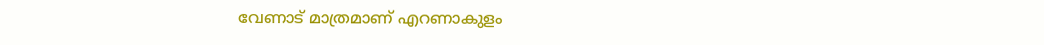വേണാട് മാത്രമാണ് എറണാകുളം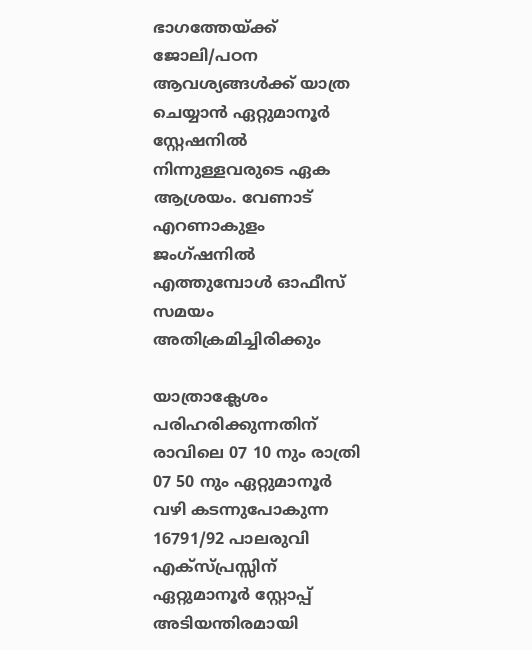ഭാഗത്തേയ്ക്ക് ജോലി/പഠന ആവശ്യങ്ങൾക്ക് യാത്ര ചെയ്യാൻ ഏറ്റുമാനൂർ സ്റ്റേഷനിൽ നിന്നുള്ളവരുടെ ഏക ആശ്രയം. വേണാട് എറണാകുളം ജംഗ്ഷനിൽ എത്തുമ്പോൾ ഓഫീസ് സമയം അതിക്രമിച്ചിരിക്കും

യാത്രാക്ലേശം പരിഹരിക്കുന്നതിന് രാവിലെ 07 10 നും രാത്രി 07 50 നും ഏറ്റുമാനൂർ വഴി കടന്നുപോകുന്ന 16791/92 പാലരുവി എക്സ്പ്രസ്സിന് ഏറ്റുമാനൂർ സ്റ്റോപ്പ്‌ അടിയന്തിരമായി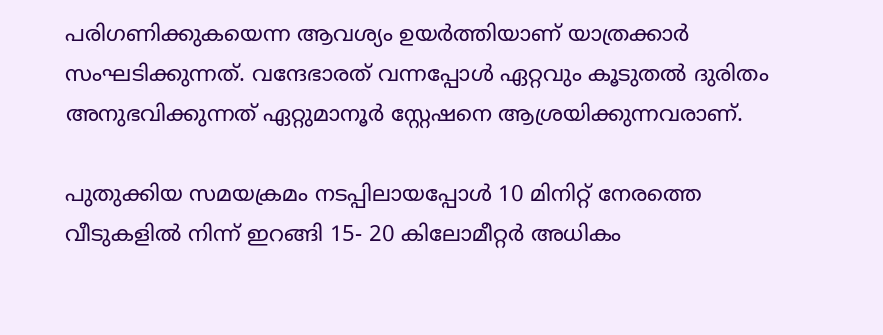പരിഗണിക്കുകയെന്ന ആവശ്യം ഉയർത്തിയാണ് യാത്രക്കാർ സംഘടിക്കുന്നത്. വന്ദേഭാരത് വന്നപ്പോൾ ഏറ്റവും കൂടുതൽ ദുരിതം അനുഭവിക്കുന്നത് ഏറ്റുമാനൂർ സ്റ്റേഷനെ ആശ്രയിക്കുന്നവരാണ്.

പുതുക്കിയ സമയക്രമം നടപ്പിലായപ്പോൾ 10 മിനിറ്റ് നേരത്തെ വീടുകളിൽ നിന്ന് ഇറങ്ങി 15- 20 കിലോമീറ്റർ അധികം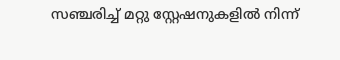സഞ്ചരിച്ച് മറ്റു സ്റ്റേഷനുകളിൽ നിന്ന്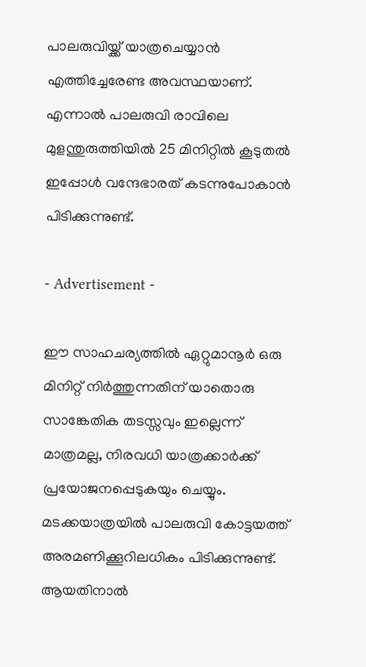പാലരുവിയ്ക്ക് യാത്രചെയ്യാൻ എത്തിച്ചേരേണ്ട അവസ്ഥയാണ്. എന്നാൽ പാലരുവി രാവിലെ മുളന്തുരുത്തിയിൽ 25 മിനിറ്റിൽ കൂടുതൽ ഇപ്പോൾ വന്ദേഭാരത്‌ കടന്നുപോകാൻ പിടിക്കുന്നുണ്ട്.

- Advertisement -

ഈ സാഹചര്യത്തിൽ ഏറ്റുമാനൂർ ഒരു മിനിറ്റ് നിർത്തുന്നതിന് യാതൊരു സാങ്കേതിക തടസ്സവും ഇല്ലെന്ന് മാത്രമല്ല, നിരവധി യാത്രക്കാർക്ക് പ്രയോജനപ്പെടുകയും ചെയ്യും. മടക്കയാത്രയിൽ പാലരുവി കോട്ടയത്ത് അരമണിക്കൂറിലധികം പിടിക്കുന്നുണ്ട്. ആയതിനാൽ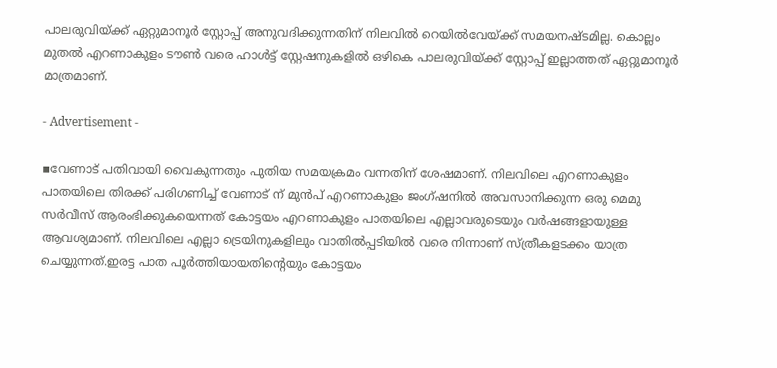പാലരുവിയ്ക്ക് ഏറ്റുമാനൂർ സ്റ്റോപ്പ് അനുവദിക്കുന്നതിന് നിലവിൽ റെയിൽവേയ്‌ക്ക് സമയനഷ്ടമില്ല. കൊല്ലം മുതൽ എറണാകുളം ടൗൺ വരെ ഹാൾട്ട് സ്റ്റേഷനുകളിൽ ഒഴികെ പാലരുവിയ്ക്ക് സ്റ്റോപ്പ് ഇല്ലാത്തത് ഏറ്റുമാനൂർ മാത്രമാണ്.

- Advertisement -

▪വേണാട് പതിവായി വൈകുന്നതും പുതിയ സമയക്രമം വന്നതിന് ശേഷമാണ്. നിലവിലെ എറണാകുളം പാതയിലെ തിരക്ക് പരിഗണിച്ച് വേണാട് ന് മുൻപ് എറണാകുളം ജംഗ്ഷനിൽ അവസാനിക്കുന്ന ഒരു മെമു സർവീസ് ആരംഭിക്കുകയെന്നത് കോട്ടയം എറണാകുളം പാതയിലെ എല്ലാവരുടെയും വർഷങ്ങളായുള്ള ആവശ്യമാണ്‌. നിലവിലെ എല്ലാ ട്രെയിനുകളിലും വാതിൽപ്പടിയിൽ വരെ നിന്നാണ് സ്ത്രീകളടക്കം യാത്ര ചെയ്യുന്നത്.ഇരട്ട പാത പൂർത്തിയായതിന്റെയും കോട്ടയം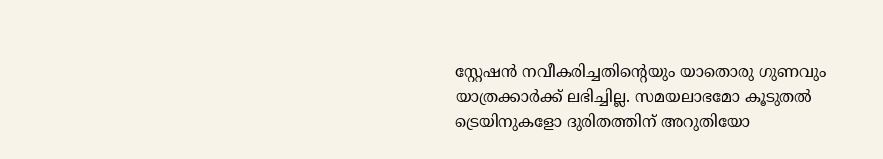സ്റ്റേഷൻ നവീകരിച്ചതിന്റെയും യാതൊരു ഗുണവും യാത്രക്കാർക്ക് ലഭിച്ചില്ല. സമയലാഭമോ കൂടുതൽ ട്രെയിനുകളോ ദുരിതത്തിന് അറുതിയോ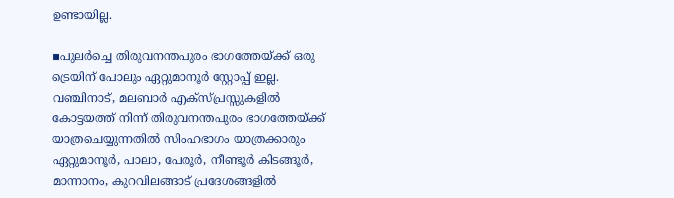ഉണ്ടായില്ല.

▪പുലർച്ചെ തിരുവനന്തപുരം ഭാഗത്തേയ്ക്ക് ഒരു ട്രെയിന് പോലും ഏറ്റുമാനൂർ സ്റ്റോപ്പ്‌ ഇല്ല. വഞ്ചിനാട്, മലബാർ എക്സ്പ്രസ്സുകളിൽ കോട്ടയത്ത്‌ നിന്ന് തിരുവനന്തപുരം ഭാഗത്തേയ്ക്ക് യാത്രചെയ്യുന്നതിൽ സിംഹഭാഗം യാത്രക്കാരും ഏറ്റുമാനൂർ, പാലാ, പേരൂർ, നീണ്ടൂർ കിടങ്ങൂർ, മാന്നാനം, കുറവിലങ്ങാട് പ്രദേശങ്ങളിൽ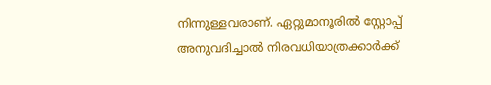നിന്നുള്ളവരാണ്. ഏറ്റുമാനൂരിൽ സ്റ്റോപ്പ്‌ അനുവദിച്ചാൽ നിരവധിയാത്രക്കാർക്ക്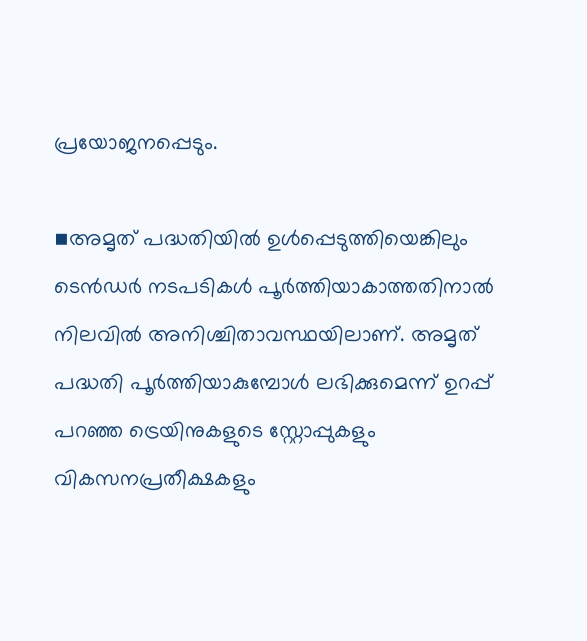പ്രയോജനപ്പെടും.

▪അമൃത് പദ്ധതിയിൽ ഉൾപ്പെടുത്തിയെങ്കിലും ടെൻഡർ നടപടികൾ പൂർത്തിയാകാത്തതിനാൽ നിലവിൽ അനിശ്ചിതാവസ്ഥയിലാണ്. അമൃത് പദ്ധതി പൂർത്തിയാകുമ്പോൾ ലഭിക്കുമെന്ന് ഉറപ്പ് പറഞ്ഞ ട്രെയിനുകളുടെ സ്റ്റോപ്പുകളും വികസനപ്രതീക്ഷകളും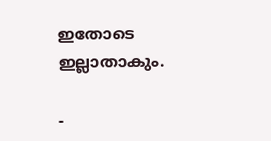ഇതോടെ ഇല്ലാതാകും.

-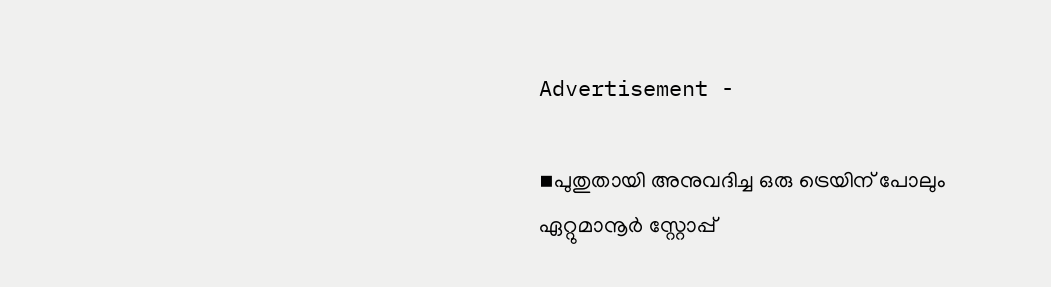Advertisement -

▪പുതുതായി അനുവദിച്ച ഒരു ട്രെയിന് പോലും ഏറ്റുമാനൂർ സ്റ്റോപ്പ്‌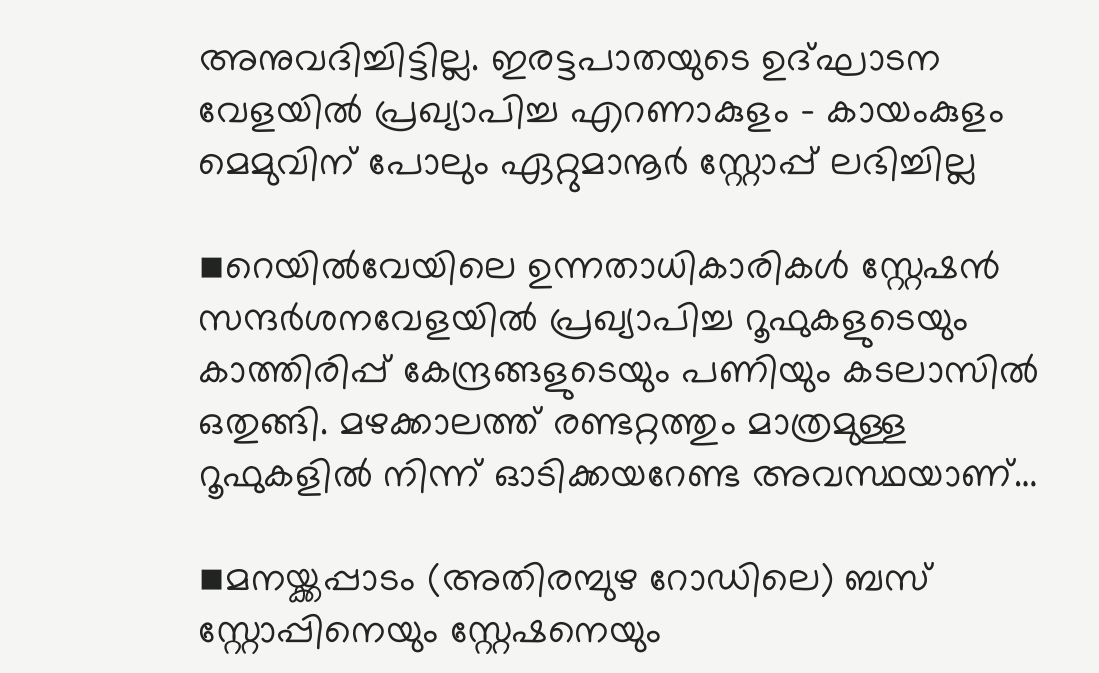അനുവദിച്ചിട്ടില്ല. ഇരട്ടപാതയുടെ ഉദ്ഘാടന വേളയിൽ പ്രഖ്യാപിച്ച എറണാകുളം – കായംകുളം മെമുവിന് പോലും ഏറ്റുമാനൂർ സ്റ്റോപ്പ്‌ ലഭിച്ചില്ല

▪റെയിൽവേയിലെ ഉന്നതാധികാരികൾ സ്റ്റേഷൻ സന്ദർശനവേളയിൽ പ്രഖ്യാപിച്ച റൂഫുകളുടെയും കാത്തിരിപ്പ് കേന്ദ്രങ്ങളുടെയും പണിയും കടലാസിൽ ഒതുങ്ങി. മഴക്കാലത്ത് രണ്ടറ്റത്തും മാത്രമുള്ള റൂഫുകളിൽ നിന്ന് ഓടിക്കയറേണ്ട അവസ്ഥയാണ്…

▪മനയ്ക്കപ്പാടം (അതിരമ്പുഴ റോഡിലെ) ബസ് സ്റ്റോപ്പിനെയും സ്റ്റേഷനെയും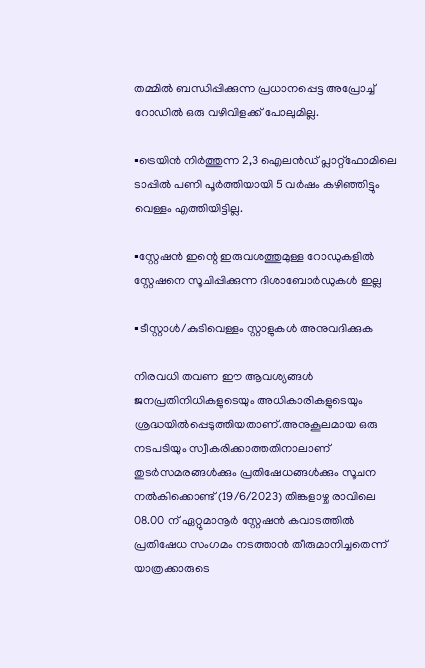തമ്മിൽ ബന്ധിപ്പിക്കുന്ന പ്രധാനപ്പെട്ട അപ്രോച്ച് റോഡിൽ ഒരു വഴിവിളക്ക് പോലുമില്ല.

▪ട്രെയിൻ നിർത്തുന്ന 2,3 ഐലൻഡ് പ്ലാറ്റ്ഫോമിലെ ടാപ്പിൽ പണി പൂർത്തിയായി 5 വർഷം കഴിഞ്ഞിട്ടും വെള്ളം എത്തിയിട്ടില്ല.

▪സ്റ്റേഷൻ ഇന്റെ ഇരുവശത്തുമുള്ള റോഡുകളിൽ സ്റ്റേഷനെ സൂചിപ്പിക്കുന്ന ദിശാബോർഡുകൾ ഇല്ല

▪ടീസ്റ്റാൾ/കുടിവെള്ളം സ്റ്റാളുകൾ അനുവദിക്കുക

നിരവധി തവണ ഈ ആവശ്യങ്ങൾ ജനപ്രതിനിധികളുടെയും അധികാരികളുടെയും ശ്രദ്ധയിൽപ്പെടുത്തിയതാണ്.അനുകൂലമായ ഒരു നടപടിയും സ്വീകരിക്കാത്തതിനാലാണ് തുടർസമരങ്ങൾക്കും പ്രതിഷേധങ്ങൾക്കും സൂചന നൽകിക്കൊണ്ട് (19/6/2023) തിങ്കളാഴ്ച രാവിലെ 08.00 ന് ഏറ്റുമാനൂർ സ്റ്റേഷൻ കവാടത്തിൽ പ്രതിഷേധ സംഗമം നടത്താൻ തീരുമാനിച്ചതെന്ന് യാത്രക്കാരുടെ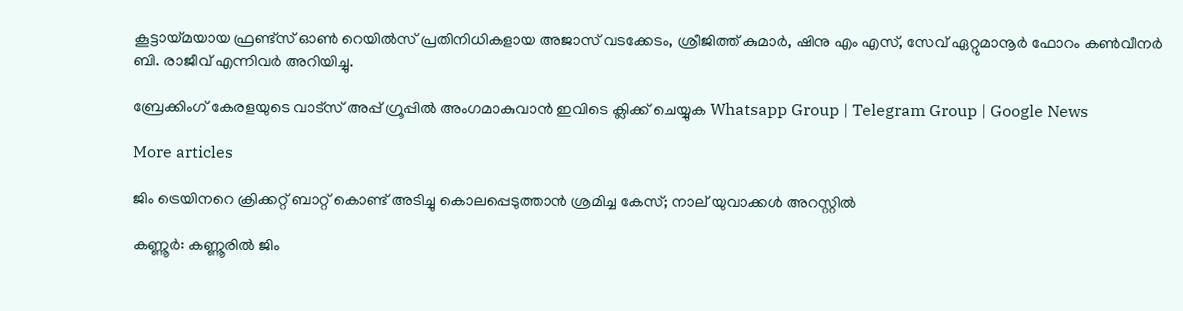കൂട്ടായ്മയായ ഫ്രണ്ട്‌സ് ഓൺ റെയിൽസ് പ്രതിനിധികളായ അജാസ് വടക്കേടം, ശ്രീജിത്ത് കുമാർ, ഷിനു എം എസ്, സേവ് ഏറ്റുമാനൂർ ഫോറം കൺവീനർ ബി. രാജീവ് എന്നിവർ അറിയിച്ചു.

ബ്രേക്കിംഗ് കേരളയുടെ വാട്സ് അപ്പ് ഗ്രൂപ്പിൽ അംഗമാകുവാൻ ഇവിടെ ക്ലിക്ക് ചെയ്യുക Whatsapp Group | Telegram Group | Google News

More articles

ജിം ട്രെയിനറെ ക്രിക്കറ്റ് ബാറ്റ് കൊണ്ട് അടിച്ചു കൊലപ്പെടുത്താന്‍ ശ്രമിച്ച കേസ്; നാല് യുവാക്കള്‍ അറസ്റ്റില്‍

കണ്ണൂര്‍: കണ്ണൂരില്‍ ജിം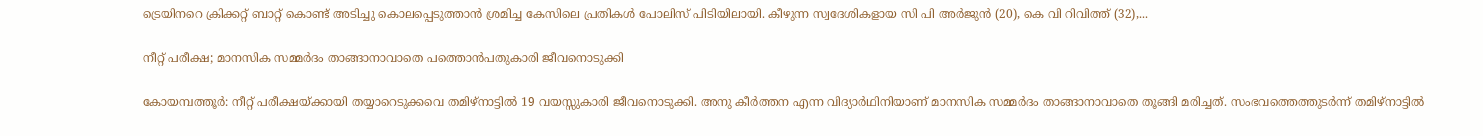ട്രെയിനറെ ക്രിക്കറ്റ് ബാറ്റ് കൊണ്ട് അടിച്ചു കൊലപ്പെടുത്താന്‍ ശ്രമിച്ച കേസിലെ പ്രതികള്‍ പോലിസ് പിടിയിലായി. കീഴുന്ന സ്വദേശികളായ സി പി അര്‍ജുന്‍ (20), കെ വി റിവിത്ത് (32),...

നീറ്റ് പരീക്ഷ; മാനസിക സമ്മര്‍ദം താങ്ങാനാവാതെ പത്തൊന്‍പതുകാരി ജീവനൊടുക്കി

കോയമ്പത്തൂര്‍: നീറ്റ് പരീക്ഷയ്ക്കായി തയ്യാറെടുക്കവെ തമിഴ്‌നാട്ടില്‍ 19 വയസ്സുകാരി ജീവനൊടുക്കി. അനു കീര്‍ത്തന എന്ന വിദ്യാര്‍ഥിനിയാണ് മാനസിക സമ്മര്‍ദം താങ്ങാനാവാതെ തൂങ്ങി മരിച്ചത്. സംഭവത്തെത്തുടര്‍ന്ന് തമിഴ്നാട്ടില്‍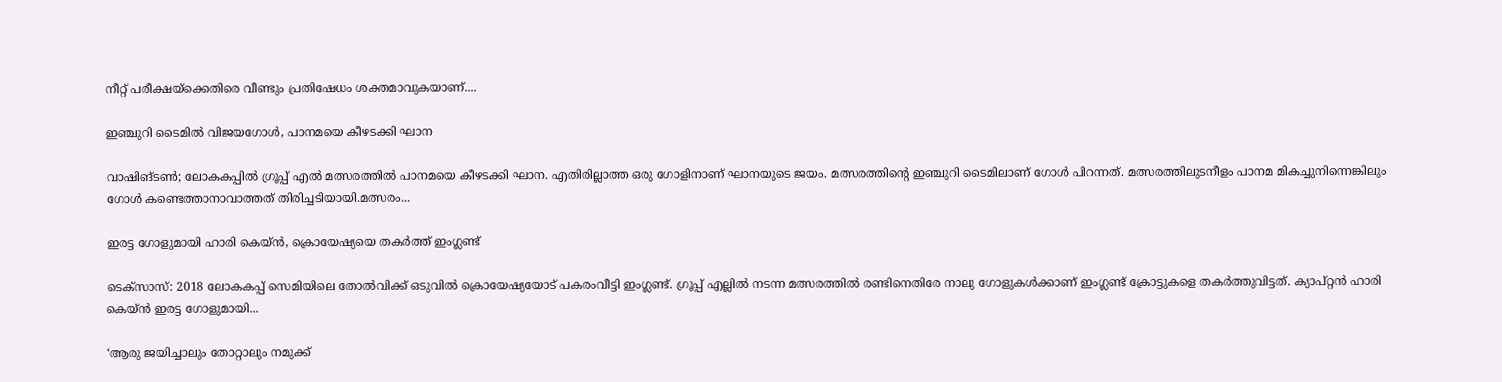നീറ്റ് പരീക്ഷയ്ക്കെതിരെ വീണ്ടും പ്രതിഷേധം ശക്തമാവുകയാണ്....

ഇഞ്ചുറി ടൈമിൽ വിജയഗോൾ, പാനമയെ കീഴടക്കി ഘാന

വാഷിങ്ടൺ; ലോകകപ്പിൽ ഗ്രൂപ്പ് എൽ മത്സരത്തിൽ പാനമയെ കീഴടക്കി ഘാന. എതിരില്ലാത്ത ഒരു ഗോളിനാണ് ഘാനയുടെ ജയം. മത്സരത്തിന്റെ ഇഞ്ചുറി ടൈമിലാണ് ഗോൾ പിറന്നത്. മത്സരത്തിലുടനീളം പാനമ മികച്ചുനിന്നെങ്കിലും ഗോൾ കണ്ടെത്താനാവാത്തത് തിരിച്ചടിയായി.മത്സരം...

ഇരട്ട ഗോളുമായി ഹാരി കെയ്ൻ, ക്രൊയേഷ്യയെ തകർത്ത് ഇംഗ്ലണ്ട്

ടെക്‌സാസ്: 2018 ലോകകപ്പ് സെമിയിലെ തോൽവിക്ക് ഒടുവിൽ ക്രൊയേഷ്യയോട് പകരംവീട്ടി ഇംഗ്ലണ്ട്. ഗ്രൂപ്പ് എല്ലിൽ നടന്ന മത്സരത്തിൽ രണ്ടിനെതിരേ നാലു ഗോളുകൾക്കാണ് ഇംഗ്ലണ്ട് ക്രോട്ടുകളെ തകർത്തുവിട്ടത്. ക്യാപ്റ്റൻ ഹാരി കെയ്ൻ ഇരട്ട ഗോളുമായി...

‘ആരു ജയിച്ചാലും തോറ്റാലും നമുക്ക്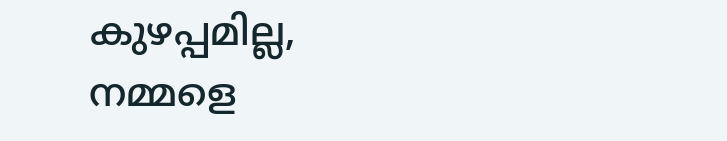കുഴപ്പമില്ല, നമ്മളെ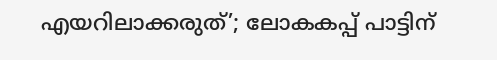എയറിലാക്കരുത്’; ലോകകപ്പ് പാട്ടിന്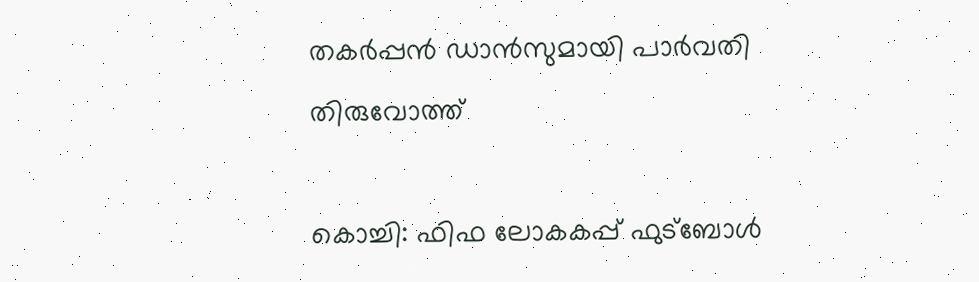തകർപ്പൻ ഡാൻസുമായി പാർവതി തിരുവോത്ത്

കൊച്ചി: ഫിഫ ലോകകപ്പ് ഫുട്ബോൾ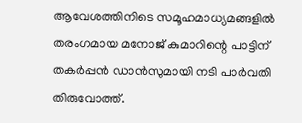ആവേശത്തിനിടെ സമൂഹമാധ്യമങ്ങളിൽ തരംഗമായ മനോജ് കുമാറിന്റെ പാട്ടിന് തകർപ്പൻ ഡാൻസുമായി നടി പാർവതി തിരുവോത്ത്.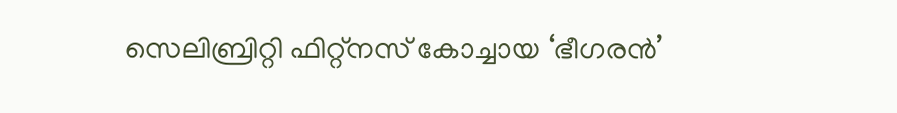സെലിബ്രിറ്റി ഫിറ്റ്നസ് കോച്ചായ ‘ഭീഗരൻ’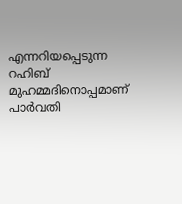എന്നറിയപ്പെടുന്ന റഹിബ് മുഹമ്മദിനൊപ്പമാണ് പാർവതി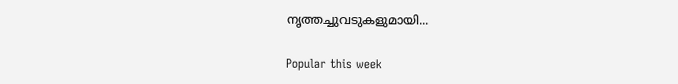നൃത്തച്ചുവടുകളുമായി...

Popular this week